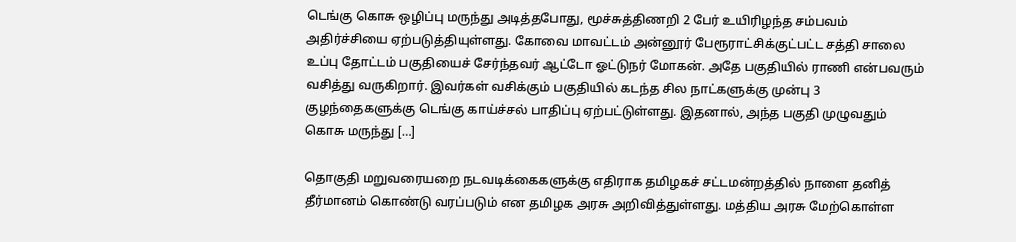டெங்கு கொசு ஒழிப்பு மருந்து அடித்தபோது, மூச்சுத்திணறி 2 பேர் உயிரிழந்த சம்பவம் அதிர்ச்சியை ஏற்படுத்தியுள்ளது. கோவை மாவட்டம் அன்னூர் பேரூராட்சிக்குட்பட்ட சத்தி சாலை உப்பு தோட்டம் பகுதியைச் சேர்ந்தவர் ஆட்டோ ஓட்டுநர் மோகன். அதே பகுதியில் ராணி என்பவரும் வசித்து வருகிறார். இவர்கள் வசிக்கும் பகுதியில் கடந்த சில நாட்களுக்கு முன்பு 3 குழந்தைகளுக்கு டெங்கு காய்ச்சல் பாதிப்பு ஏற்பட்டுள்ளது. இதனால், அந்த பகுதி முழுவதும் கொசு மருந்து […]

தொகுதி மறுவரையறை நடவடிக்கைகளுக்கு எதிராக தமிழகச் சட்டமன்றத்தில் நாளை தனித் தீர்மானம் கொண்டு வரப்படும் என தமிழக அரசு அறிவித்துள்ளது. மத்திய அரசு மேற்கொள்ள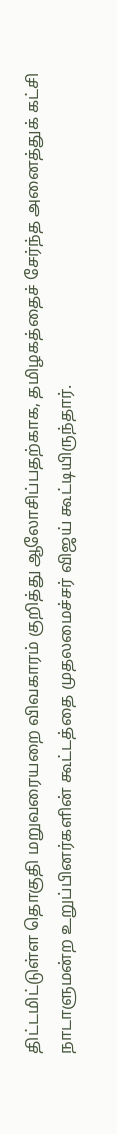திட்டமிட்டுள்ள தொகுதி மறுவரையறை விவகாரம் குறித்து ஆலோசிப்பதற்காக, தமிழகத்தைச் சேர்ந்த அனைத்துக் கட்சி நாடாளுமன்ற உறுப்பினர்களின் கூட்டத்தை முதலமைச்சர் விஜய் கூட்டியிருந்தார்.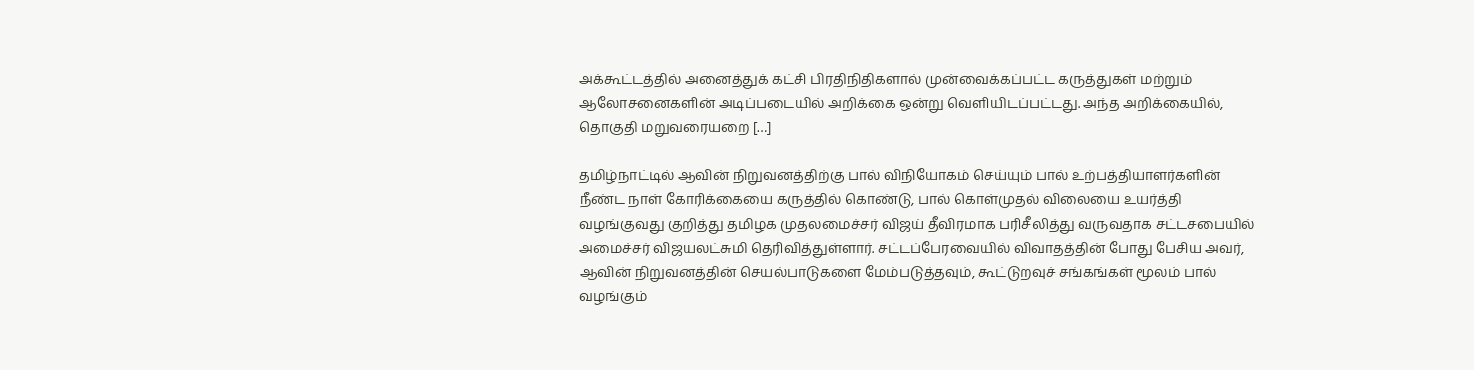அக்கூட்டத்தில் அனைத்துக் கட்சி பிரதிநிதிகளால் முன்வைக்கப்பட்ட கருத்துகள் மற்றும் ஆலோசனைகளின் அடிப்படையில் அறிக்கை ஒன்று வெளியிடப்பட்டது. அந்த அறிக்கையில், தொகுதி மறுவரையறை […]

தமிழ்நாட்டில் ஆவின் நிறுவனத்திற்கு பால் விநியோகம் செய்யும் பால் உற்பத்தியாளர்களின் நீண்ட நாள் கோரிக்கையை கருத்தில் கொண்டு, பால் கொள்முதல் விலையை உயர்த்தி வழங்குவது குறித்து தமிழக முதலமைச்சர் விஜய் தீவிரமாக பரிசீலித்து வருவதாக சட்டசபையில் அமைச்சர் விஜயலட்சுமி தெரிவித்துள்ளார். சட்டப்பேரவையில் விவாதத்தின் போது பேசிய அவர், ஆவின் நிறுவனத்தின் செயல்பாடுகளை மேம்படுத்தவும், கூட்டுறவுச் சங்கங்கள் மூலம் பால் வழங்கும்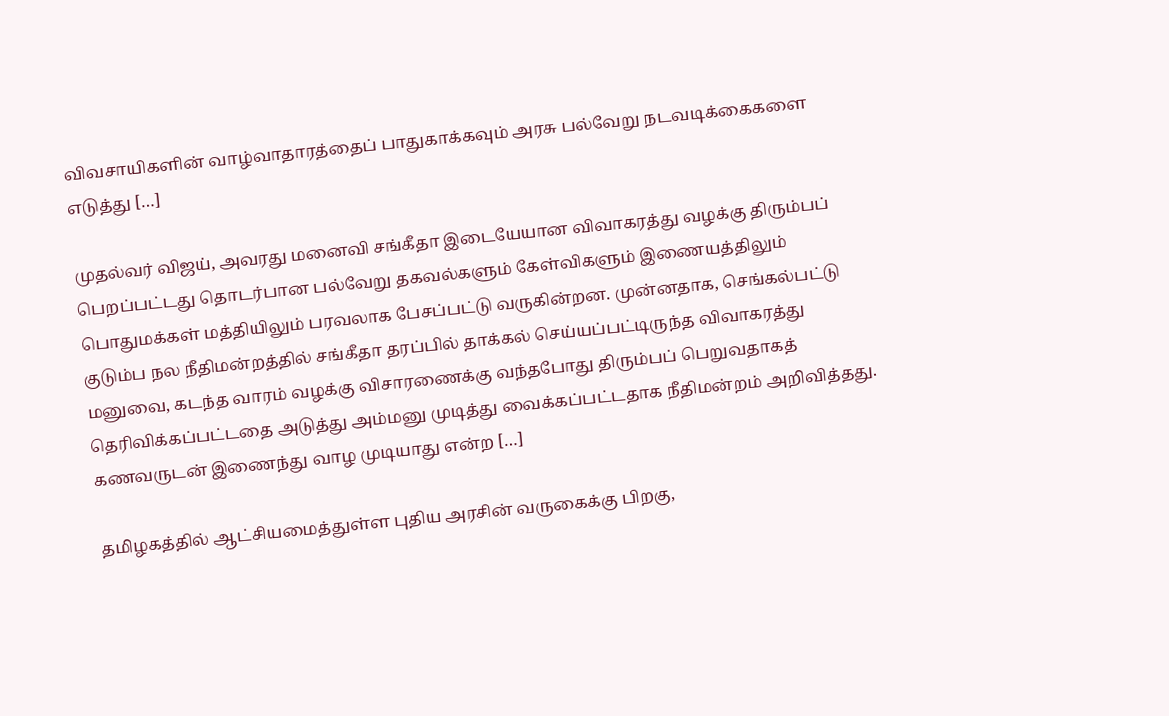விவசாயிகளின் வாழ்வாதாரத்தைப் பாதுகாக்கவும் அரசு பல்வேறு நடவடிக்கைகளை எடுத்து […]

முதல்வர் விஜய், அவரது மனைவி சங்கீதா இடையேயான விவாகரத்து வழக்கு திரும்பப் பெறப்பட்டது தொடர்பான பல்வேறு தகவல்களும் கேள்விகளும் இணையத்திலும் பொதுமக்கள் மத்தியிலும் பரவலாக பேசப்பட்டு வருகின்றன. முன்னதாக, செங்கல்பட்டு குடும்ப நல நீதிமன்றத்தில் சங்கீதா தரப்பில் தாக்கல் செய்யப்பட்டிருந்த விவாகரத்து மனுவை, கடந்த வாரம் வழக்கு விசாரணைக்கு வந்தபோது திரும்பப் பெறுவதாகத் தெரிவிக்கப்பட்டதை அடுத்து அம்மனு முடித்து வைக்கப்பட்டதாக நீதிமன்றம் அறிவித்தது. கணவருடன் இணைந்து வாழ முடியாது என்ற […]

தமிழகத்தில் ஆட்சியமைத்துள்ள புதிய அரசின் வருகைக்கு பிறகு,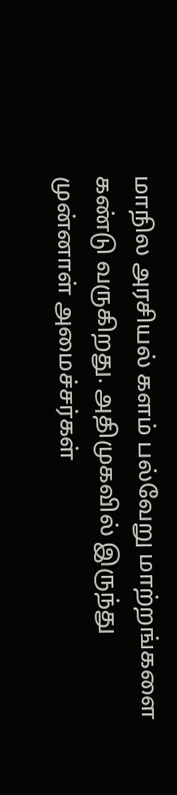மாநில அரசியல் களம் பல்வேறு மாற்றங்களை கண்டு வருகிறது. அதிமுகவில் இருந்து முன்னாள் அமைச்சர்கள்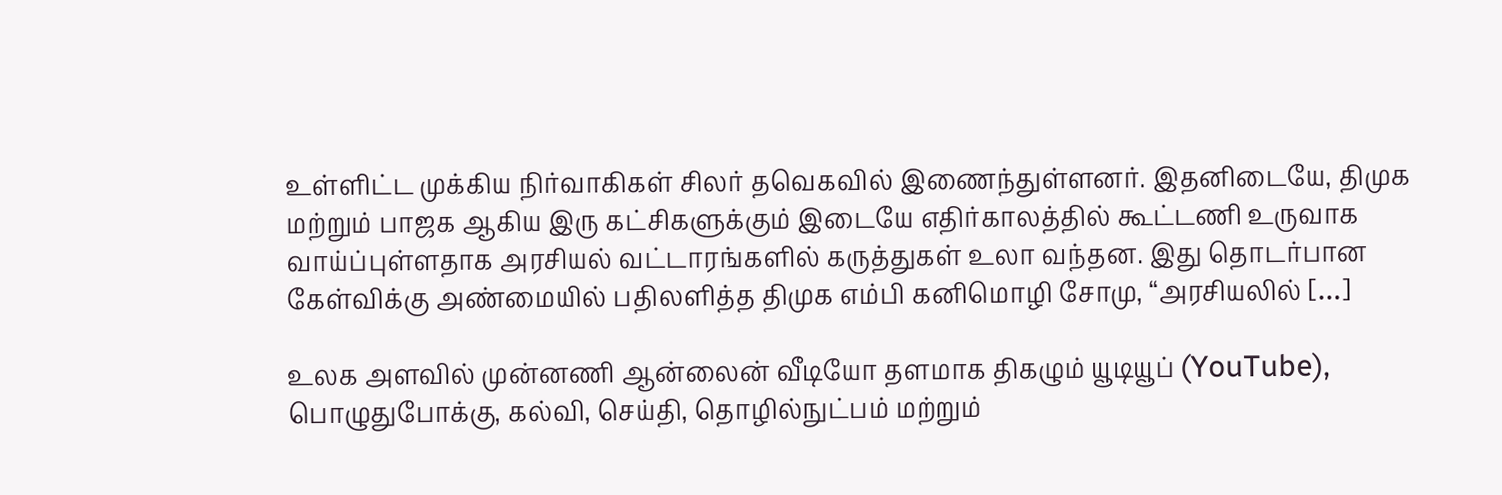உள்ளிட்ட முக்கிய நிர்வாகிகள் சிலர் தவெகவில் இணைந்துள்ளனர். இதனிடையே, திமுக மற்றும் பாஜக ஆகிய இரு கட்சிகளுக்கும் இடையே எதிர்காலத்தில் கூட்டணி உருவாக வாய்ப்புள்ளதாக அரசியல் வட்டாரங்களில் கருத்துகள் உலா வந்தன. இது தொடர்பான கேள்விக்கு அண்மையில் பதிலளித்த திமுக எம்பி கனிமொழி சோமு, “அரசியலில் […]

உலக அளவில் முன்னணி ஆன்லைன் வீடியோ தளமாக திகழும் யூடியூப் (YouTube), பொழுதுபோக்கு, கல்வி, செய்தி, தொழில்நுட்பம் மற்றும்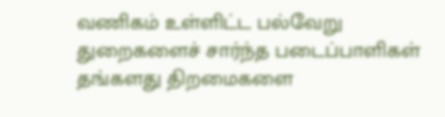வணிகம் உள்ளிட்ட பல்வேறு துறைகளைச் சார்ந்த படைப்பாளிகள் தங்களது திறமைகளை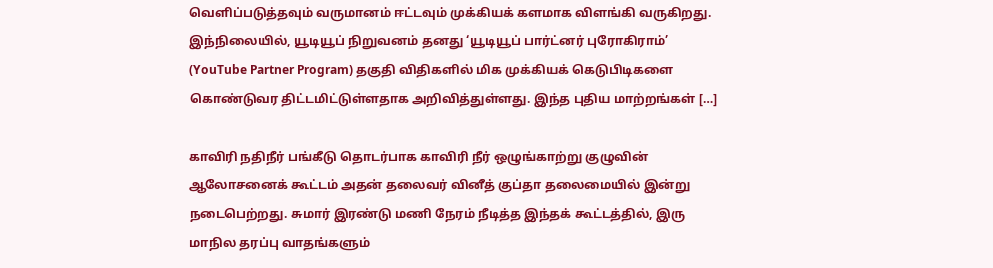வெளிப்படுத்தவும் வருமானம் ஈட்டவும் முக்கியக் களமாக விளங்கி வருகிறது. இந்நிலையில், யூடியூப் நிறுவனம் தனது ‘யூடியூப் பார்ட்னர் புரோகிராம்’ (YouTube Partner Program) தகுதி விதிகளில் மிக முக்கியக் கெடுபிடிகளை கொண்டுவர திட்டமிட்டுள்ளதாக அறிவித்துள்ளது. இந்த புதிய மாற்றங்கள் […]

காவிரி நதிநீர் பங்கீடு தொடர்பாக காவிரி நீர் ஒழுங்காற்று குழுவின் ஆலோசனைக் கூட்டம் அதன் தலைவர் வினீத் குப்தா தலைமையில் இன்று நடைபெற்றது. சுமார் இரண்டு மணி நேரம் நீடித்த இந்தக் கூட்டத்தில், இரு மாநில தரப்பு வாதங்களும்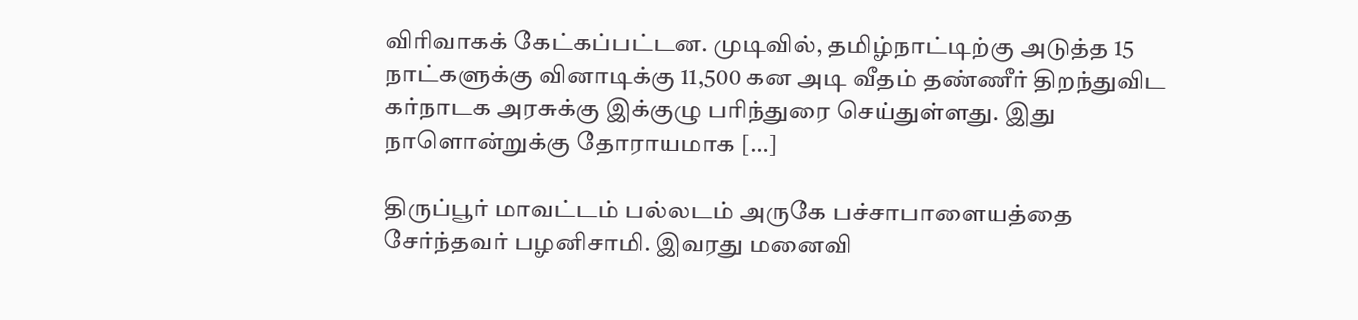விரிவாகக் கேட்கப்பட்டன. முடிவில், தமிழ்நாட்டிற்கு அடுத்த 15 நாட்களுக்கு வினாடிக்கு 11,500 கன அடி வீதம் தண்ணீர் திறந்துவிட கர்நாடக அரசுக்கு இக்குழு பரிந்துரை செய்துள்ளது. இது நாளொன்றுக்கு தோராயமாக […]

திருப்பூர் மாவட்டம் பல்லடம் அருகே பச்சாபாளையத்தை சேர்ந்தவர் பழனிசாமி. இவரது மனைவி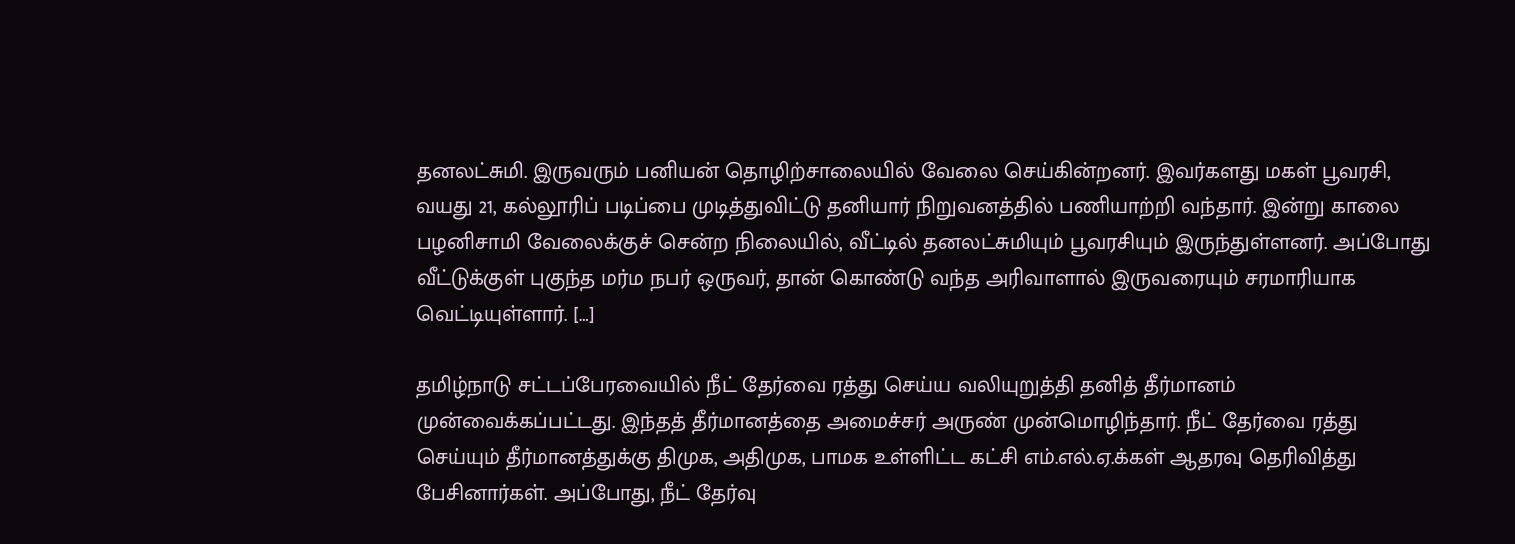தனலட்சுமி. இருவரும் பனியன் தொழிற்சாலையில் வேலை செய்கின்றனர். இவர்களது மகள் பூவரசி, வயது 21, கல்லூரிப் படிப்பை முடித்துவிட்டு தனியார் நிறுவனத்தில் பணியாற்றி வந்தார். இன்று காலை பழனிசாமி வேலைக்குச் சென்ற நிலையில், வீட்டில் தனலட்சுமியும் பூவரசியும் இருந்துள்ளனர். அப்போது வீட்டுக்குள் புகுந்த மர்ம நபர் ஒருவர், தான் கொண்டு வந்த அரிவாளால் இருவரையும் சரமாரியாக வெட்டியுள்ளார். […]

தமிழ்நாடு சட்டப்பேரவையில் நீட் தேர்வை ரத்து செய்ய வலியுறுத்தி தனித் தீர்மானம் முன்வைக்கப்பட்டது. இந்தத் தீர்மானத்தை அமைச்சர் அருண் முன்மொழிந்தார். நீட் தேர்வை ரத்து செய்யும் தீர்மானத்துக்கு திமுக, அதிமுக, பாமக உள்ளிட்ட கட்சி எம்.எல்.ஏ.க்கள் ஆதரவு தெரிவித்து பேசினார்கள். அப்போது, நீட் தேர்வு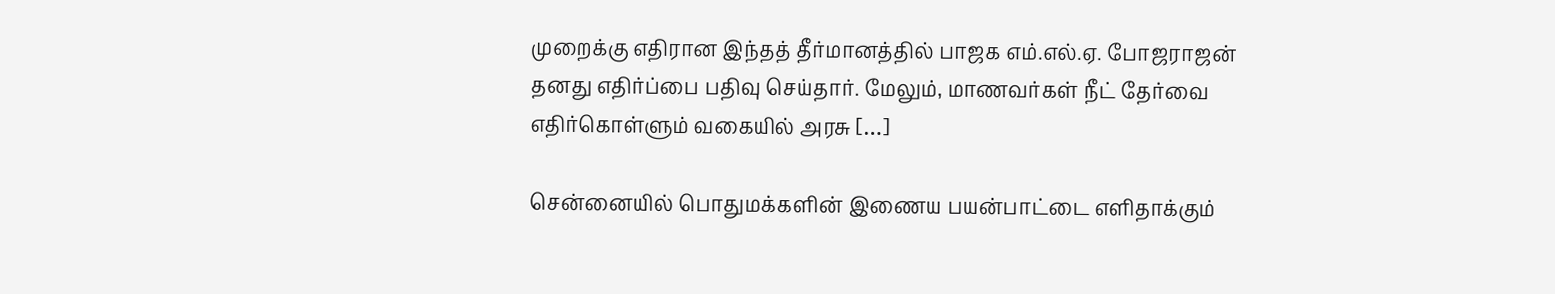முறைக்கு எதிரான இந்தத் தீர்மானத்தில் பாஜக எம்.எல்.ஏ. போஜராஜன் தனது எதிர்ப்பை பதிவு செய்தார். மேலும், மாணவர்கள் நீட் தேர்வை எதிர்கொள்ளும் வகையில் அரசு […]

சென்னையில் பொதுமக்களின் இணைய பயன்பாட்டை எளிதாக்கும்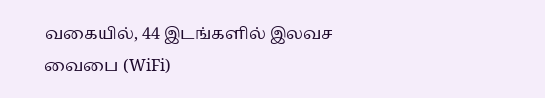வகையில், 44 இடங்களில் இலவச வைபை (WiFi)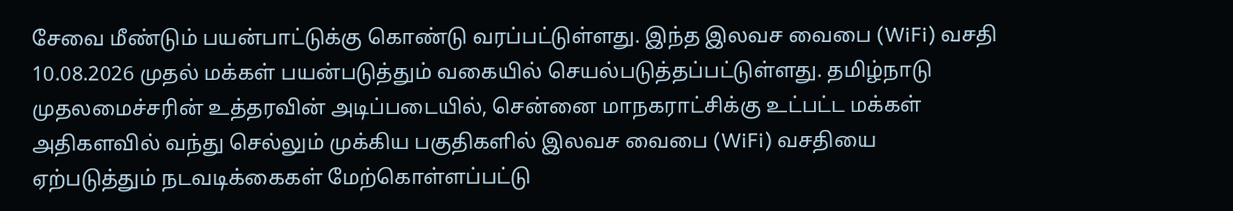சேவை மீண்டும் பயன்பாட்டுக்கு கொண்டு வரப்பட்டுள்ளது. இந்த இலவச வைபை (WiFi) வசதி 10.08.2026 முதல் மக்கள் பயன்படுத்தும் வகையில் செயல்படுத்தப்பட்டுள்ளது. தமிழ்நாடு முதலமைச்சரின் உத்தரவின் அடிப்படையில், சென்னை மாநகராட்சிக்கு உட்பட்ட மக்கள் அதிகளவில் வந்து செல்லும் முக்கிய பகுதிகளில் இலவச வைபை (WiFi) வசதியை ஏற்படுத்தும் நடவடிக்கைகள் மேற்கொள்ளப்பட்டு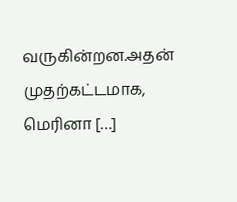வருகின்றன.அதன் முதற்கட்டமாக, மெரினா […]